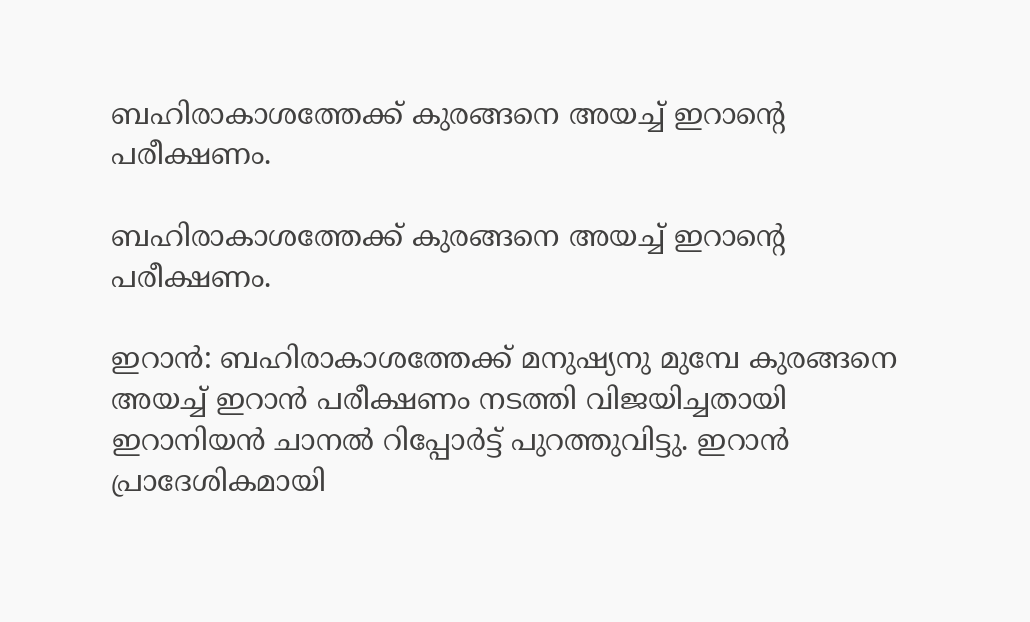ബഹിരാകാശത്തേക്ക് കുരങ്ങനെ അയച്ച് ഇറാന്റെ പരീക്ഷണം.

ബഹിരാകാശത്തേക്ക് കുരങ്ങനെ അയച്ച് ഇറാന്റെ പരീക്ഷണം.

ഇറാന്‍: ബഹിരാകാശത്തേക്ക് മനുഷ്യനു മുമ്പേ കുരങ്ങനെ അയച്ച് ഇറാന്‍ പരീക്ഷണം നടത്തി വിജയിച്ചതായി ഇറാനിയന്‍ ചാനല്‍ റിപ്പോര്‍ട്ട് പുറത്തുവിട്ടു. ഇറാന്‍ പ്രാദേശികമായി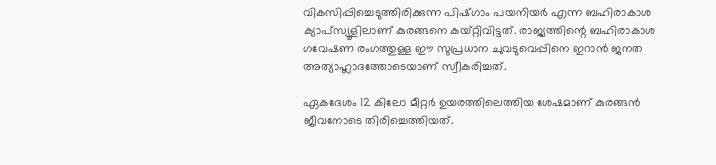വികസിപ്പിച്ചെടുത്തിരിക്കുന്ന പിഷ്ഗാം പയനിയര്‍ എന്ന ബഹിരാകാശ ക്യാപ്‌സ്യൂളിലാണ് കുരങ്ങനെ കയ്റ്റിവിട്ടത്. രാജ്യത്തിന്റെ ബഹിരാകാശ ഗവേഷണ രംഗത്തുള്ള ഈ സുപ്രധാന ചുവടുവെപ്പിനെ ഇറാന്‍ ജനത അത്യാഹ്ലാദത്തോടെയാണ് സ്വീകരിച്ചത്.

ഏകദേശം 12 കിലോ മീറ്റര്‍ ഉയരത്തിലെത്തിയ ശേഷമാണ് കുരങ്ങന്‍ ജീവനോടെ തിരിച്ചെത്തിയത്.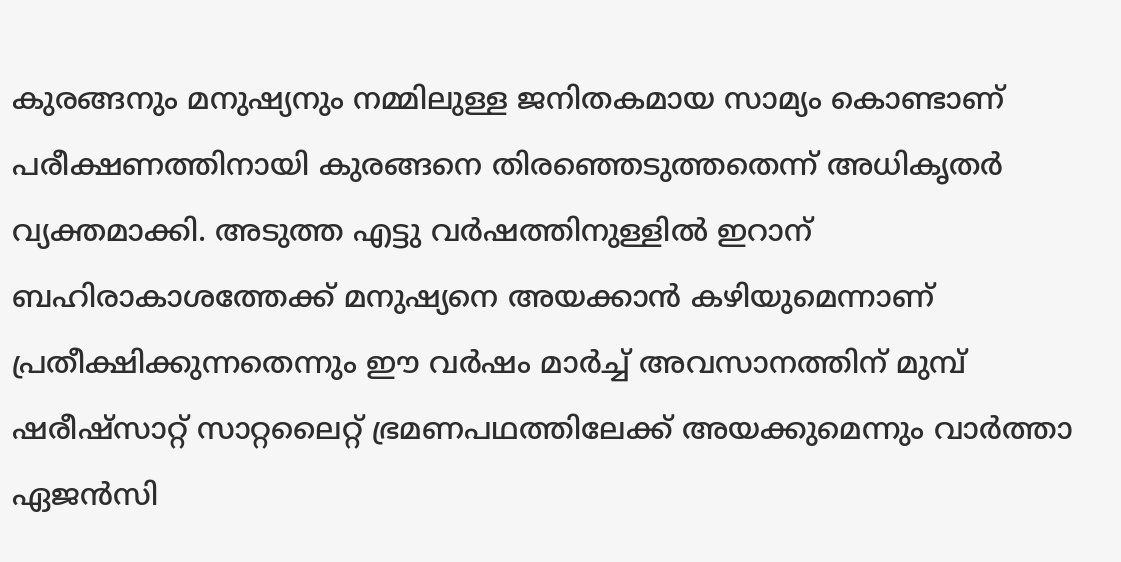കുരങ്ങനും മനുഷ്യനും നമ്മിലുള്ള ജനിതകമായ സാമ്യം കൊണ്ടാണ് പരീക്ഷണത്തിനായി കുരങ്ങനെ തിരഞ്ഞെടുത്തതെന്ന് അധികൃതര്‍ വ്യക്തമാക്കി. അടുത്ത എട്ടു വര്‍ഷത്തിനുള്ളില്‍ ഇറാന് ബഹിരാകാശത്തേക്ക് മനുഷ്യനെ അയക്കാന്‍ കഴിയുമെന്നാണ് പ്രതീക്ഷിക്കുന്നതെന്നും ഈ വര്‍ഷം മാര്‍ച്ച് അവസാനത്തിന് മുമ്പ് ഷരീഷ്‌സാറ്റ് സാറ്റലൈറ്റ് ഭ്രമണപഥത്തിലേക്ക് അയക്കുമെന്നും വാര്‍ത്താ ഏജന്‍സി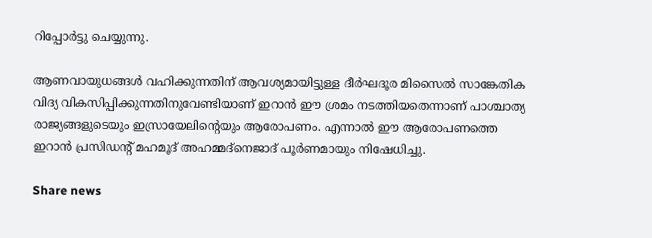റിപ്പോര്‍ട്ടു ചെയ്യുന്നു.

ആണവായുധങ്ങള്‍ വഹിക്കുന്നതിന് ആവശ്യമായിട്ടുള്ള ദീര്‍ഘദൂര മിസൈല്‍ സാങ്കേതിക വിദ്യ വികസിപ്പിക്കുന്നതിനുവേണ്ടിയാണ് ഇറാന്‍ ഈ ശ്രമം നടത്തിയതെന്നാണ് പാശ്ചാത്യ രാജ്യങ്ങളുടെയും ഇസ്രായേലിന്റെയും ആരോപണം. എന്നാല്‍ ഈ ആരോപണത്തെ ഇറാന്‍ പ്രസിഡന്റ് മഹമൂദ് അഹമ്മദ്‌നെജാദ് പൂര്‍ണമായും നിഷേധിച്ചു.

Share news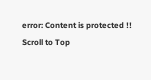error: Content is protected !!
Scroll to Top